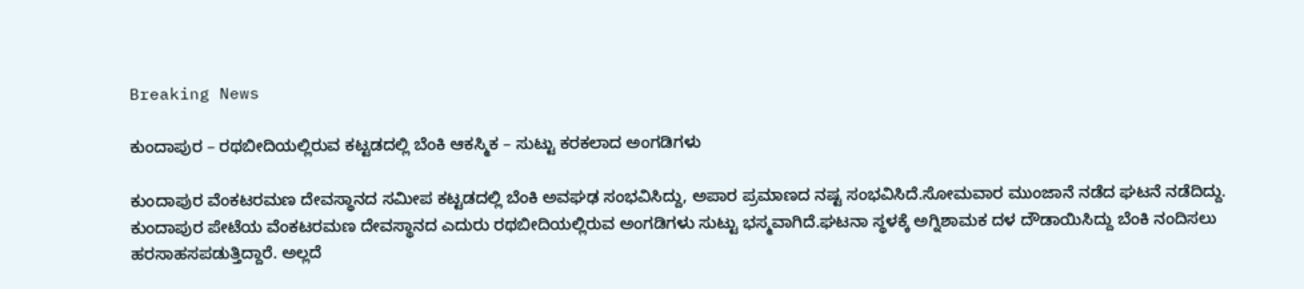Breaking News

ಕುಂದಾಪುರ – ರಥಬೀದಿಯಲ್ಲಿರುವ ಕಟ್ಟಡದಲ್ಲಿ ಬೆಂಕಿ ಆಕಸ್ಮಿಕ – ಸುಟ್ಟು ಕರಕಲಾದ ಅಂಗಡಿಗಳು

ಕುಂದಾಪುರ ವೆಂಕಟರಮಣ ದೇವಸ್ಥಾನದ‌ ಸಮೀಪ ಕಟ್ಟಡದಲ್ಲಿ ಬೆಂಕಿ ಅವಘಢ ಸಂಭವಿಸಿದ್ದು, ಅಪಾರ ಪ್ರಮಾಣದ ನಷ್ಟ ಸಂಭವಿಸಿದೆ.ಸೋಮವಾರ ಮುಂಜಾನೆ ನಡೆದ ಘಟನೆ ನಡೆದಿದ್ದು. ಕುಂದಾಪುರ ಪೇಟೆಯ ವೆಂಕಟರಮಣ ದೇವಸ್ಥಾನದ ಎದುರು ರಥಬೀದಿಯಲ್ಲಿರುವ ಅಂಗಡಿಗಳು ಸುಟ್ಟು ಭಸ್ಮವಾಗಿದೆ.ಘಟನಾ ಸ್ಥಳಕ್ಕೆ ಅಗ್ನಿಶಾಮಕ ದಳ ದೌಡಾಯಿಸಿದ್ದು ಬೆಂಕಿ ನಂದಿಸಲು ಹರಸಾಹಸಪಡುತ್ತಿದ್ದಾರೆ. ಅಲ್ಲದೆ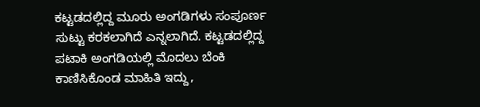ಕಟ್ಟಡದಲ್ಲಿದ್ದ ಮೂರು ಅಂಗಡಿಗಳು ಸಂಪೂರ್ಣ ಸುಟ್ಟು ಕರಕಲಾಗಿದೆ ಎನ್ನಲಾಗಿದೆ. ಕಟ್ಟಡದಲ್ಲಿದ್ದ ಪಟಾಕಿ ಅಂಗಡಿಯಲ್ಲಿ ಮೊದಲು ಬೆಂಕಿ ಕಾಣಿಸಿಕೊಂಡ ಮಾಹಿತಿ ಇದ್ದು,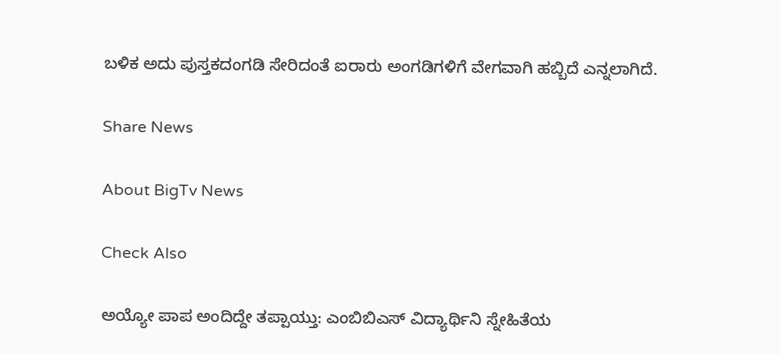ಬಳಿಕ ಅದು ಪುಸ್ತಕದಂಗಡಿ ಸೇರಿದಂತೆ ಐರಾರು ಅಂಗಡಿಗಳಿಗೆ ವೇಗವಾಗಿ ಹಬ್ಬಿದೆ ಎನ್ನಲಾಗಿದೆ.

Share News

About BigTv News

Check Also

ಅಯ್ಯೋ ಪಾಪ ಅಂದಿದ್ದೇ ತಪ್ಪಾಯ್ತು: ಎಂಬಿಬಿಎಸ್ ವಿದ್ಯಾರ್ಥಿನಿ ಸ್ನೇಹಿತೆಯ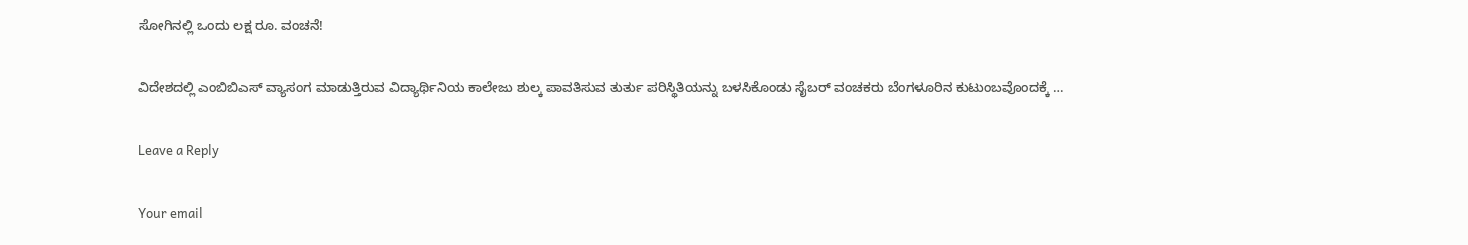ಸೋಗಿನಲ್ಲಿ ಒಂದು ಲಕ್ಷ ರೂ. ವಂಚನೆ!

ವಿದೇಶದಲ್ಲಿ ಎಂಬಿಬಿಎಸ್‌ ವ್ಯಾಸಂಗ ಮಾಡುತ್ತಿರುವ ವಿದ್ಯಾರ್ಥಿನಿಯ ಕಾಲೇಜು ಶುಲ್ಕ ಪಾವತಿಸುವ ತುರ್ತು ಪರಿಸ್ಥಿತಿಯನ್ನು ಬಳಸಿಕೊಂಡು ಸೈಬರ್ ವಂಚಕರು ಬೆಂಗಳೂರಿನ ಕುಟುಂಬವೊಂದಕ್ಕೆ …

Leave a Reply

Your email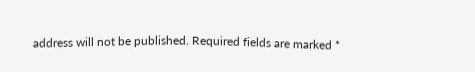address will not be published. Required fields are marked *